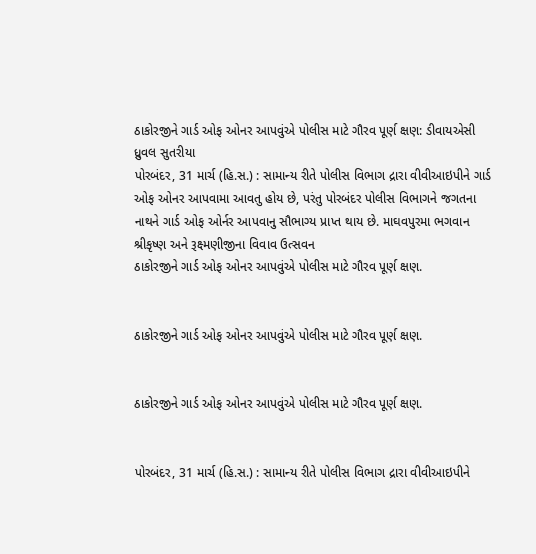ઠાકોરજીને ગાર્ડ ઓફ ઓનર આપવુંએ પોલીસ માટે ગૌરવ પૂર્ણ ક્ષણ: ડીવાયએસી ધ્રુવલ સુતરીયા
પોરબંદર, 31 માર્ચ (હિ.સ.) : સામાન્ય રીતે પોલીસ વિભાગ દ્રારા વીવીઆઇપીને ગાર્ડ ઓફ ઓનર આપવામા આવતુ હોય છે, પરંતુ પોરબંદર પોલીસ વિભાગને જગતના નાથને ગાર્ડ ઓફ ઓર્નર આપવાનુ સૌભાગ્ય પ્રાપ્ત થાય છે. માઘવપુરમા ભગવાન શ્રીકૃષ્ણ અને રૂક્ષ્મણીજીના વિવાવ ઉત્સવન
ઠાકોરજીને ગાર્ડ ઓફ ઓનર આપવુંએ પોલીસ માટે ગૌરવ પૂર્ણ ક્ષણ.


ઠાકોરજીને ગાર્ડ ઓફ ઓનર આપવુંએ પોલીસ માટે ગૌરવ પૂર્ણ ક્ષણ.


ઠાકોરજીને ગાર્ડ ઓફ ઓનર આપવુંએ પોલીસ માટે ગૌરવ પૂર્ણ ક્ષણ.


પોરબંદર, 31 માર્ચ (હિ.સ.) : સામાન્ય રીતે પોલીસ વિભાગ દ્રારા વીવીઆઇપીને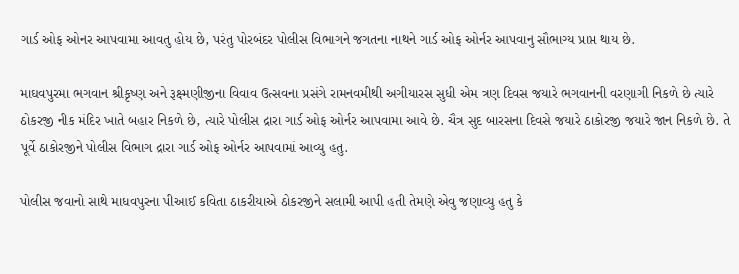ગાર્ડ ઓફ ઓનર આપવામા આવતુ હોય છે, પરંતુ પોરબંદર પોલીસ વિભાગને જગતના નાથને ગાર્ડ ઓફ ઓર્નર આપવાનુ સૌભાગ્ય પ્રાપ્ત થાય છે.

માઘવપુરમા ભગવાન શ્રીકૃષ્ણ અને રૂક્ષ્મણીજીના વિવાવ ઉત્સવના પ્રસંગે રામનવમીથી અગીયારસ સુધી એમ ત્રણ દિવસ જયારે ભગવાનની વરણાગી નિકળે છે ત્યારે ઠોકરજી નીક મંદિર ખાતે બહાર નિકળે છે, ત્યારે પોલીસ દ્રારા ગાર્ડ ઓફ ઓર્નર આપવામા આવે છે. ચૈત્ર સુદ બારસના દિવસે જયારે ઠાકોરજી જયારે જાન નિકળે છે. તે પૂર્વે ઠાકોરજીને પોલીસ વિભાગ દ્રારા ગાર્ડ ઓફ ઓર્નર આપવામાં આવ્યુ હતુ.

પોલીસ જવાનો સાથે માધવપુરના પીઆઈ કવિતા ઠાકરીયાએ ઠોકરજીને સલામી આપી હતી તેમણે એવુ જણાવ્યુ હતુ કે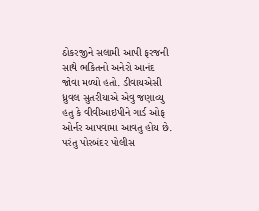ઠોકરજીને સલામી આપી ફરજની સાથે ભકિતનો અનેરો આનંદ જોવા મળ્યો હતો. ડીવાયએસી ધ્રુવલ સુતરીયાએ એવુ જણાવ્યુ હતુ કે વીવીઆઇપીને ગાર્ડ ઓફ ઓર્નર આપવામા આવતુ હોય છે. પરંતુ પોરબંદર પોલીસ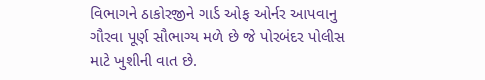વિભાગને ઠાકોરજીને ગાર્ડ ઓફ ઓર્નર આપવાનુ ગૌરવા પૂર્ણ સૌભાગ્ય મળે છે જે પોરબંદર પોલીસ માટે ખુશીની વાત છે.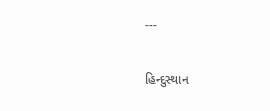---

હિન્દુસ્થાન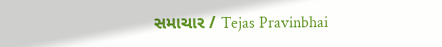સમાચાર / Tejas Pravinbhai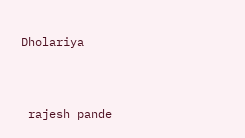Dholariya


 rajesh pande